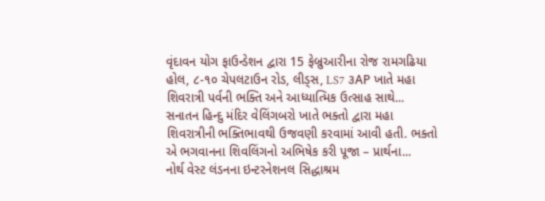વૃંદાવન યોગ ફાઉન્ડેશન દ્વારા 15 ફેબ્રુઆરીના રોજ રામગઢિયા હોલ, ૮-૧૦ ચેપલટાઉન રોડ, લીડ્સ, LS7 ૩AP ખાતે મહા શિવરાત્રી પર્વની ભક્તિ અને આધ્યાત્મિક ઉત્સાહ સાથે...
સનાતન હિન્દુ મંદિર વેલિંગબરો ખાતે ભક્તો દ્વારા મહા શિવરાત્રીની ભક્તિભાવથી ઉજવણી કરવામાં આવી હતી. ભક્તો એ ભગવાનના શિવલિંગનો અભિષેક કરી પૂજા – પ્રાર્થના...
નોર્થ વેસ્ટ લંડનના ઇન્ટરનેશનલ સિદ્ધાશ્રમ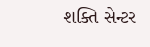શક્તિ સેન્ટર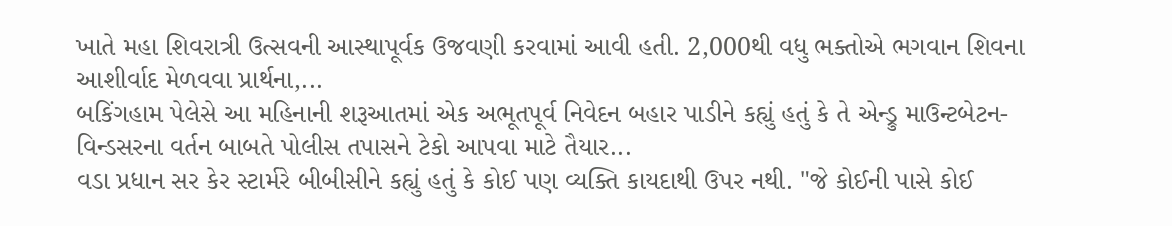ખાતે મહા શિવરાત્રી ઉત્સવની આસ્થાપૂર્વક ઉજવણી કરવામાં આવી હતી. 2,000થી વધુ ભક્તોએ ભગવાન શિવના આશીર્વાદ મેળવવા પ્રાર્થના,...
બકિંગહામ પેલેસે આ મહિનાની શરૂઆતમાં એક અભૂતપૂર્વ નિવેદન બહાર પાડીને કહ્યું હતું કે તે એન્ડ્રુ માઉન્ટબેટન-વિન્ડસરના વર્તન બાબતે પોલીસ તપાસને ટેકો આપવા માટે તૈયાર...
વડા પ્રધાન સર કેર સ્ટાર્મરે બીબીસીને કહ્યું હતું કે કોઈ પણ વ્યક્તિ કાયદાથી ઉપર નથી. "જે કોઈની પાસે કોઈ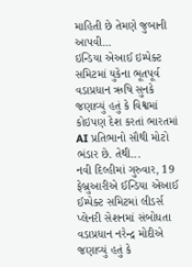માહિતી છે તેમણે જુબાની આપવી...
ઇન્ડિયા એઆઈ ઇમ્પેક્ટ સમિટમાં યુકેના ભૂતપૂર્વ વડાપ્રધાન ઋષિ સુનકે જણાવ્યું હતું કે વિશ્વમાં કોઇપણ દેશ કરતાં ભારતમાં AI પ્રતિભાનો સૌથી મોટો ભંડાર છે. તેથી...
નવી દિલ્હીમાં ગુરુવાર, 19 ફેબ્રુઆરીએ ઈન્ડિયા એઆઈ ઈમ્પેક્ટ સમિટમાં લીડર્સ પ્લેનરી સેશનમાં સંબોધતા વડાપ્રધાન નરેન્દ્ર મોદીએ જણાવ્યું હતું કે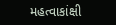મહત્વાકાંક્ષી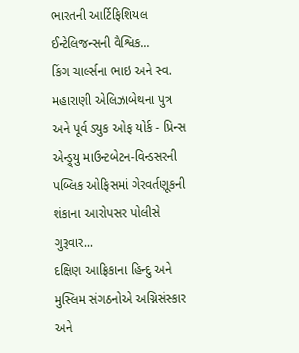ભારતની આર્ટિફિશિયલ ઈન્ટેલિજન્સની વૈશ્વિક...
કિંગ ચાર્લ્સના ભાઇ અને સ્વ. મહારાણી એલિઝાબેથના પુત્ર અને પૂર્વ ડ્યુક ઓફ યોર્ક - પ્રિન્સ એન્ડ્ર્યુ માઉન્ટબેટન-વિન્ડસરની પબ્લિક ઓફિસમાં ગેરવર્તણૂકની શંકાના આરોપસર પોલીસે ગુરૂવાર...
દક્ષિણ આફ્રિકાના હિન્દુ અને મુસ્લિમ સંગઠનોએ અગ્નિસંસ્કાર અને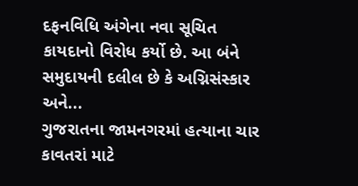દફનવિધિ અંગેના નવા સૂચિત કાયદાનો વિરોધ કર્યો છે. આ બંને સમુદાયની દલીલ છે કે અગ્નિસંસ્કાર અને...
ગુજરાતના જામનગરમાં હત્યાના ચાર કાવતરાં માટે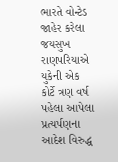ભારતે વોન્ટેડ જાહેર કરેલા જયસુખ રાણપરિયાએ યુકેની એક કોર્ટે ત્રણ વર્ષ પહેલા આપેલા પ્રત્યર્પણના આદેશ વિરુદ્ધ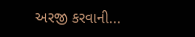અરજી કરવાની...